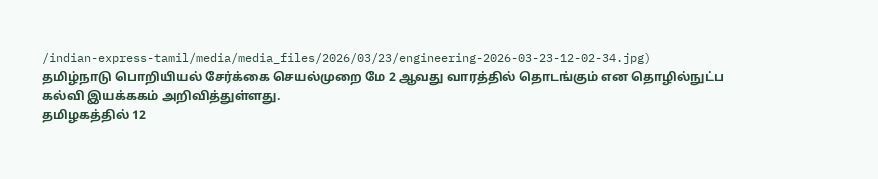/indian-express-tamil/media/media_files/2026/03/23/engineering-2026-03-23-12-02-34.jpg)
தமிழ்நாடு பொறியியல் சேர்க்கை செயல்முறை மே 2 ஆவது வாரத்தில் தொடங்கும் என தொழில்நுட்ப கல்வி இயக்ககம் அறிவித்துள்ளது.
தமிழகத்தில் 12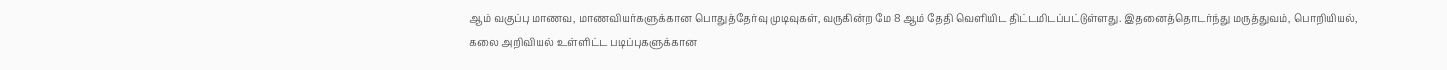ஆம் வகுப்பு மாணவ, மாணவியர்களுக்கான பொதுத்தேர்வு முடிவுகள், வருகின்ற மே 8 ஆம் தேதி வெளியிட திட்டமிடப்பட்டுள்ளது. இதனைத்தொடர்ந்து மருத்துவம், பொறியியல், கலை அறிவியல் உள்ளிட்ட படிப்புகளுக்கான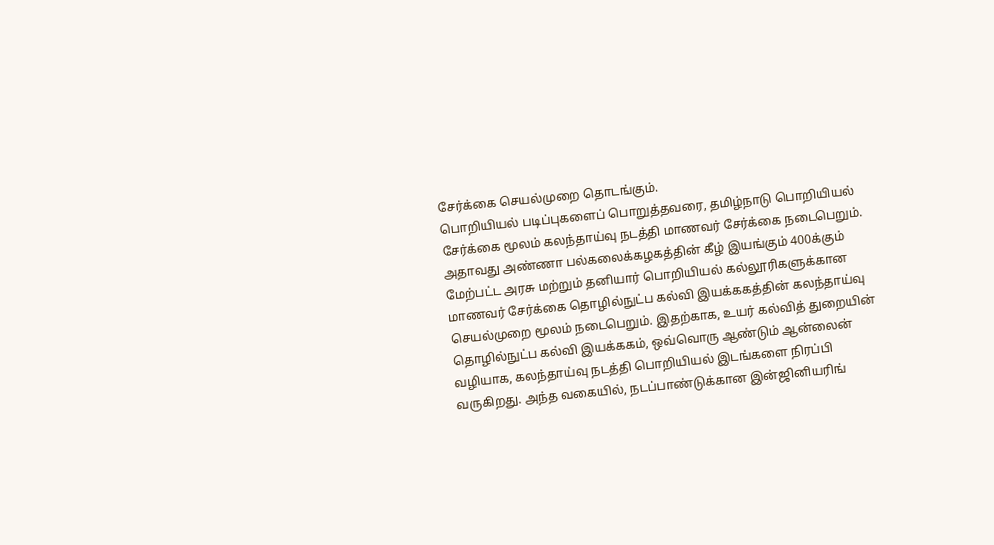சேர்க்கை செயல்முறை தொடங்கும்.
பொறியியல் படிப்புகளைப் பொறுத்தவரை, தமிழ்நாடு பொறியியல் சேர்க்கை மூலம் கலந்தாய்வு நடத்தி மாணவர் சேர்க்கை நடைபெறும். அதாவது அண்ணா பல்கலைக்கழகத்தின் கீழ் இயங்கும் 400க்கும் மேற்பட்ட அரசு மற்றும் தனியார் பொறியியல் கல்லூரிகளுக்கான மாணவர் சேர்க்கை தொழில்நுட்ப கல்வி இயக்ககத்தின் கலந்தாய்வு செயல்முறை மூலம் நடைபெறும். இதற்காக, உயர் கல்வித் துறையின் தொழில்நுட்ப கல்வி இயக்ககம், ஒவ்வொரு ஆண்டும் ஆன்லைன் வழியாக, கலந்தாய்வு நடத்தி பொறியியல் இடங்களை நிரப்பி வருகிறது. அந்த வகையில், நடப்பாண்டுக்கான இன்ஜினியரிங்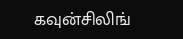கவுன்சிலிங்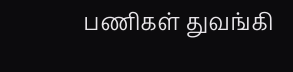பணிகள் துவங்கி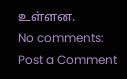உள்ளன.
No comments:
Post a Comment